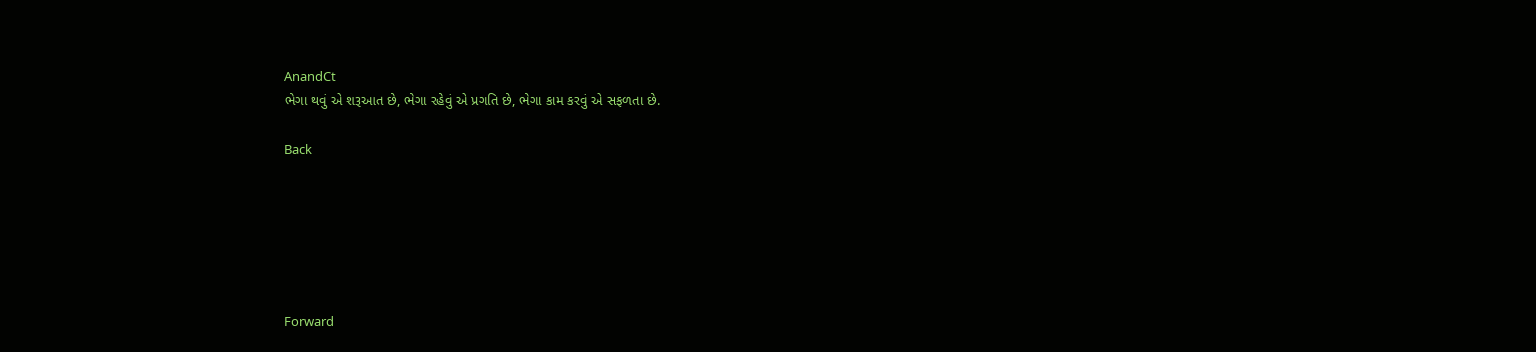AnandCt
ભેગા થવું એ શરૂઆત છે, ભેગા રહેવું એ પ્રગતિ છે, ભેગા કામ કરવું એ સફળતા છે.

Back






Forward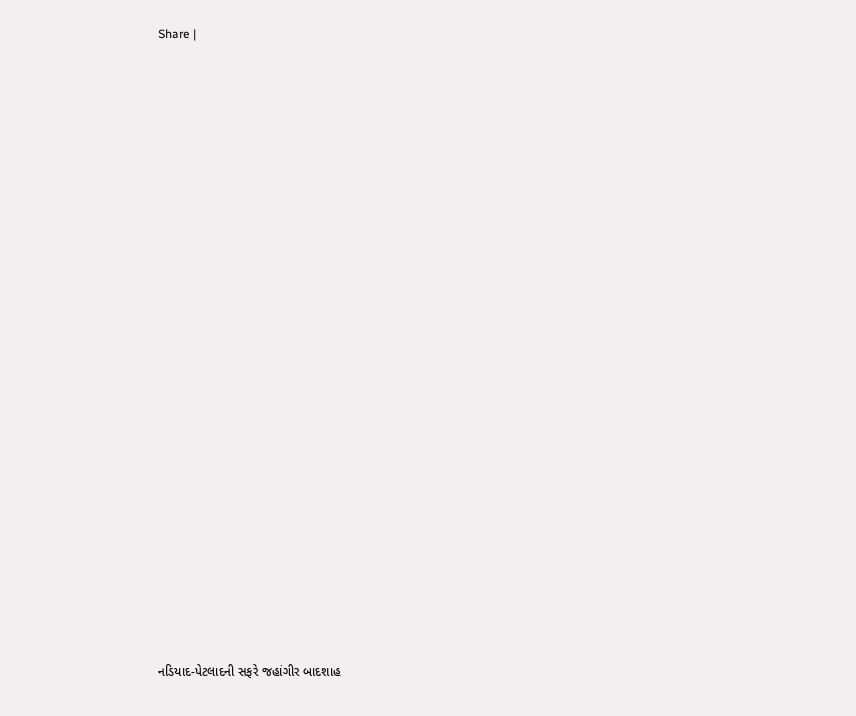Share |























નડિયાદ-પેટલાદની સફરે જહાંગીર બાદશાહ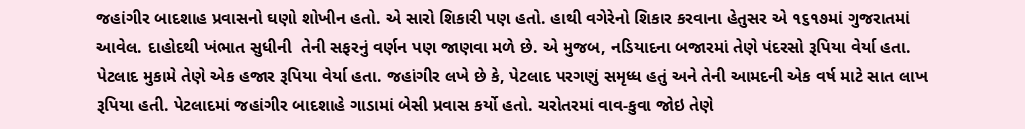જહાંગીર બાદશાહ પ્રવાસનો ઘણો શોખીન હતો. એ સારો શિકારી પણ હતો. હાથી વગેરેનો શિકાર કરવાના હેતુસર એ ૧૬૧૭માં ગુજરાતમાં આવેલ. દાહોદથી ખંભાત સુધીની  તેની સફરનું વર્ણન પણ જાણવા મળે છે. એ મુજબ, નડિયાદના બજારમાં તેણે પંદરસો રૂપિયા વેર્યા હતા. પેટલાદ મુકામે તેણે એક હજાર રૂપિયા વેર્યા હતા. જહાંગીર લખે છે કે, પેટલાદ પરગણું સમૃધ્ધ હતું અને તેની આમદની એક વર્ષ માટે સાત લાખ રૂપિયા હતી. પેટલાદમાં જહાંગીર બાદશાહે ગાડામાં બેસી પ્રવાસ કર્યો હતો. ચરોતરમાં વાવ-કુવા જોઇ તેણે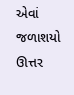એવાં જળાશયો ઊત્તર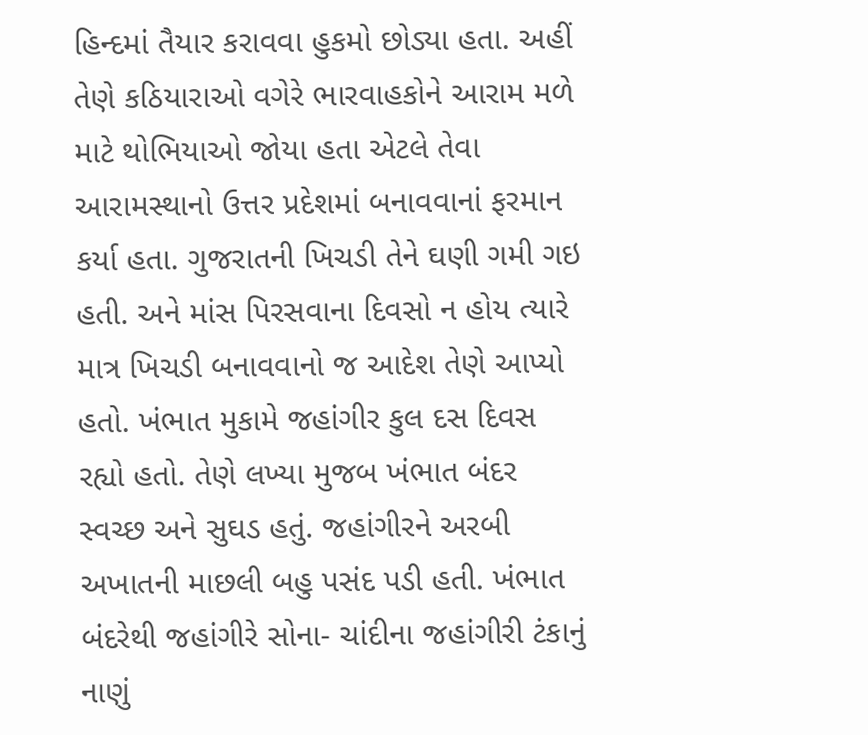હિન્દમાં તૈયાર કરાવવા હુકમો છોડ્યા હતા. અહીં તેણે કઠિયારાઓ વગેરે ભારવાહકોને આરામ મળે માટે થોભિયાઓ જોયા હતા એટલે તેવા આરામસ્થાનો ઉત્તર પ્રદેશમાં બનાવવાનાં ફરમાન કર્યા હતા. ગુજરાતની ખિચડી તેને ઘણી ગમી ગઇ હતી. અને માંસ પિરસવાના દિવસો ન હોય ત્યારે માત્ર ખિચડી બનાવવાનો જ આદેશ તેણે આપ્યો હતો. ખંભાત મુકામે જહાંગીર કુલ દસ દિવસ રહ્યો હતો. તેણે લખ્યા મુજબ ખંભાત બંદર સ્વચ્છ અને સુઘડ હતું. જહાંગીરને અરબી અખાતની માછલી બહુ પસંદ પડી હતી. ખંભાત બંદરેથી જહાંગીરે સોના- ચાંદીના જહાંગીરી ટંકાનું નાણું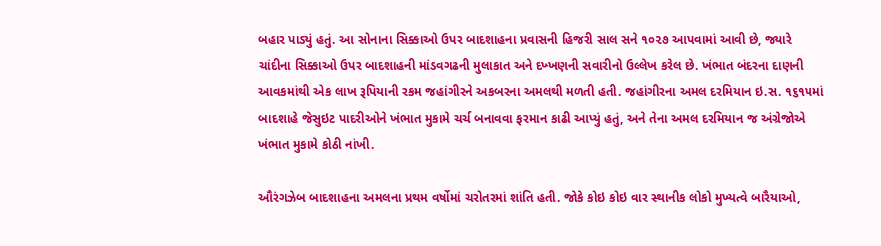બહાર પાડ્યું હતું. આ સોનાના સિક્કાઓ ઉપર બાદશાહના પ્રવાસની હિજરી સાલ સને ૧૦૨૭ આપવામાં આવી છે, જ્યારે ચાંદીના સિક્કાઓ ઉપર બાદશાહની માંડવગઢની મુલાકાત અને દખ્ખણની સવારીનો ઉલ્લેખ કરેલ છે. ખંભાત બંદરના દાણની આવકમાંથી એક લાખ રૂપિયાની રકમ જહાંગીરને અકબરના અમલથી મળતી હતી. જહાંગીરના અમલ દરમિયાન ઇ.સ. ૧૬૧૫માં બાદશાહે જેસુઇટ પાદરીઓને ખંભાત મુકામે ચર્ચ બનાવવા ફરમાન કાઢી આપ્યું હતું, અને તેના અમલ દરમિયાન જ અંગ્રેજોએ ખંભાત મુકામે કોઠી નાંખી.

ઔરંગઝેબ બાદશાહના અમલના પ્રથમ વર્ષોમાં ચરોતરમાં શાંતિ હતી. જોકે કોઇ કોઇ વાર સ્થાનીક લોકો મુખ્યત્વે બારૈયાઓ,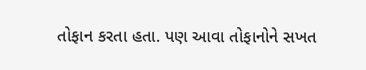તોફાન કરતા હતા. પણ આવા તોફાનોને સખત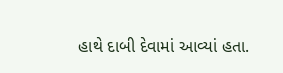હાથે દાબી દેવામાં આવ્યાં હતા.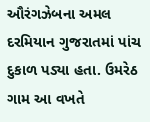ઔરંગઝેબના અમલ દરમિયાન ગુજરાતમાં પાંચ દુકાળ પડ્યા હતા. ઉમરેઠ ગામ આ વખતે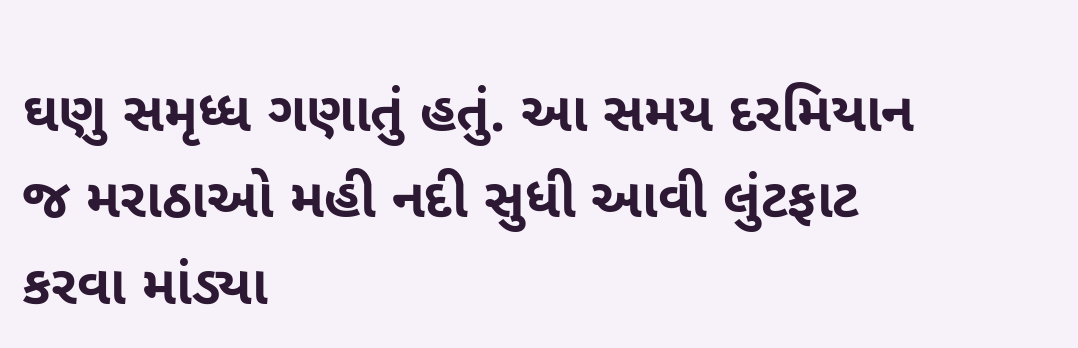ઘણુ સમૃધ્ધ ગણાતું હતું. આ સમય દરમિયાન જ મરાઠાઓ મહી નદી સુધી આવી લુંટફાટ કરવા માંડ્યા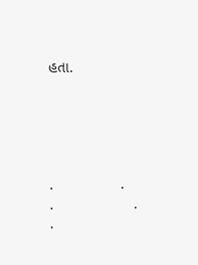હતા.





.                .                             .                   .                        .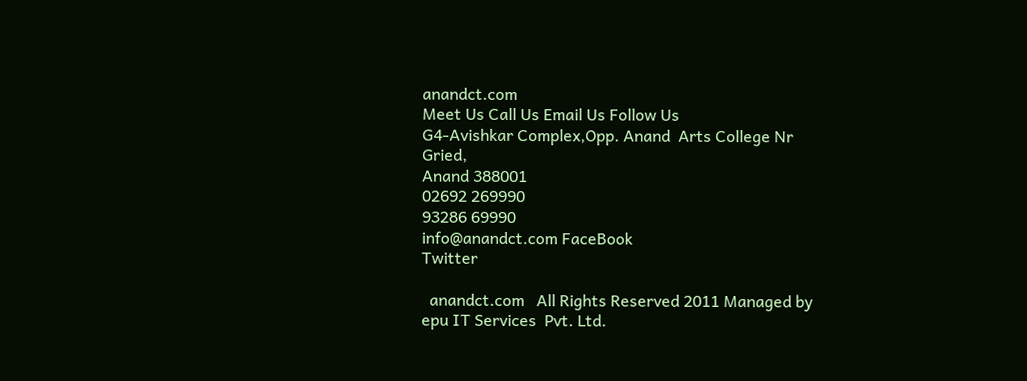anandct.com
Meet Us Call Us Email Us Follow Us
G4-Avishkar Complex,Opp. Anand  Arts College Nr Gried,
Anand 388001
02692 269990
93286 69990
info@anandct.com FaceBook
Twitter

  anandct.com   All Rights Reserved 2011 Managed by epu IT Services  Pvt. Ltd.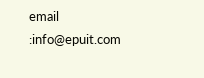email :info@epuit.com